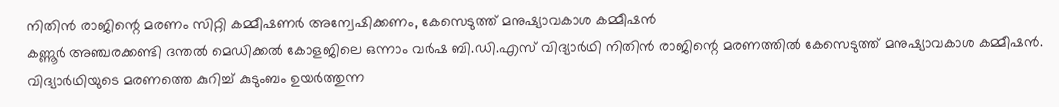നിതിൻ രാജിന്റെ മരണം സിറ്റി കമ്മീഷണർ അന്വേഷിക്കണം, കേസെടുത്ത് മനുഷ്യാവകാശ കമ്മീഷൻ
കണ്ണൂർ അഞ്ചരക്കണ്ടി ദന്തൽ മെഡിക്കൽ കോളജിലെ ഒന്നാം വർഷ ബി.ഡി.എസ് വിദ്യാർഥി നിതിൻ രാജിന്റെ മരണത്തിൽ കേസെടുത്ത് മനുഷ്യാവകാശ കമ്മീഷൻ. വിദ്യാർഥിയുടെ മരണത്തെ കുറിച്ച് കുടുംബം ഉയർത്തുന്ന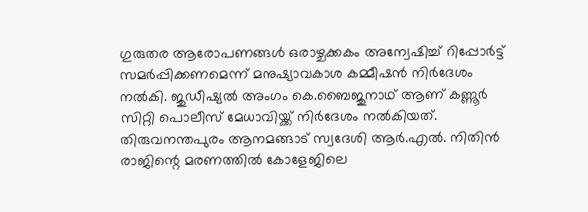ഗുരുതര ആരോപണങ്ങൾ ഒരാഴ്ചക്കകം അന്വേഷിച്ച് റിപ്പോർട്ട് സമർപ്പിക്കണമെന്ന് മനുഷ്യാവകാശ കമ്മീഷൻ നിർദേശം നൽകി. ജുഡീഷ്യൽ അംഗം കെ.ബൈജുനാഥ് ആണ് കണ്ണൂർ സിറ്റി പൊലീസ് മേധാവിയ്ക്ക് നിർദേശം നൽകിയത്.
തിരുവനന്തപുരം ആനമങ്ങാട് സ്വദേശി ആർ.എൽ. നിതിൻ രാജിന്റെ മരണത്തിൽ കോളേജിലെ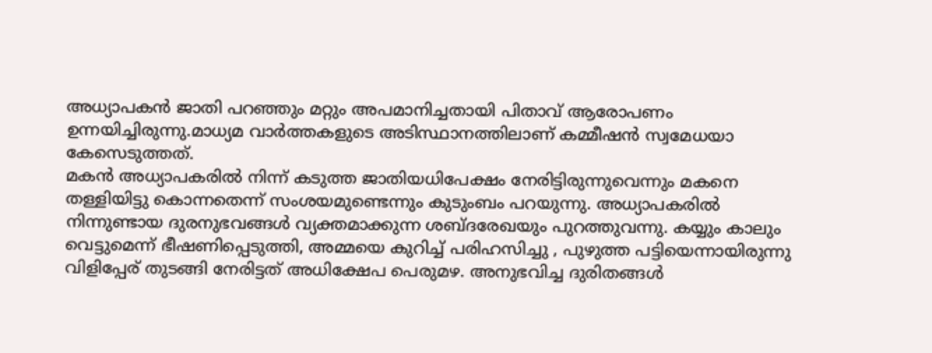അധ്യാപകൻ ജാതി പറഞ്ഞും മറ്റും അപമാനിച്ചതായി പിതാവ് ആരോപണം ഉന്നയിച്ചിരുന്നു.മാധ്യമ വാർത്തകളുടെ അടിസ്ഥാനത്തിലാണ് കമ്മീഷൻ സ്വമേധയാ കേസെടുത്തത്.
മകൻ അധ്യാപകരിൽ നിന്ന് കടുത്ത ജാതിയധിപേക്ഷം നേരിട്ടിരുന്നുവെന്നും മകനെ തള്ളിയിട്ടു കൊന്നതെന്ന് സംശയമുണ്ടെന്നും കുടുംബം പറയുന്നു. അധ്യാപകരിൽ നിന്നുണ്ടായ ദുരനുഭവങ്ങൾ വ്യക്തമാക്കുന്ന ശബ്ദരേഖയും പുറത്തുവന്നു. കയ്യും കാലും വെട്ടുമെന്ന് ഭീഷണിപ്പെടുത്തി, അമ്മയെ കുറിച്ച് പരിഹസിച്ചു , പുഴുത്ത പട്ടിയെന്നായിരുന്നു വിളിപ്പേര് തുടങ്ങി നേരിട്ടത് അധിക്ഷേപ പെരുമഴ. അനുഭവിച്ച ദുരിതങ്ങൾ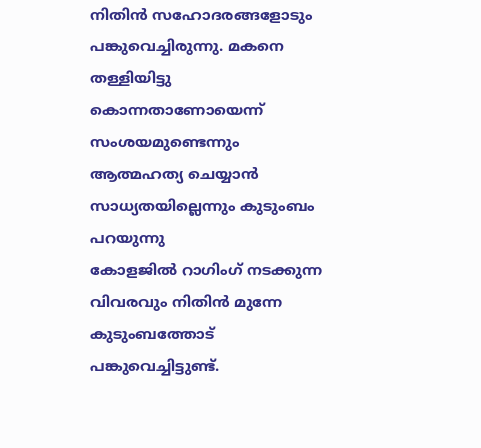നിതിൻ സഹോദരങ്ങളോടും പങ്കുവെച്ചിരുന്നു. മകനെ തള്ളിയിട്ടു കൊന്നതാണോയെന്ന് സംശയമുണ്ടെന്നും ആത്മഹത്യ ചെയ്യാൻ സാധ്യതയില്ലെന്നും കുടുംബം പറയുന്നു
കോളജിൽ റാഗിംഗ് നടക്കുന്ന വിവരവും നിതിൻ മുന്നേ കുടുംബത്തോട് പങ്കുവെച്ചിട്ടുണ്ട്.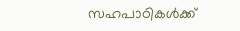സഹപാഠികൾക്ക്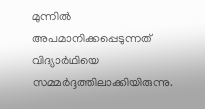മുന്നിൽ അപമാനിക്കപ്പെടുന്നത് വിദ്യാർഥിയെ സമ്മർദ്ദത്തിലാക്കിയിരുന്നു.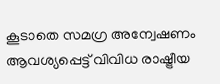കൂടാതെ സമഗ്ര അന്വേഷണം ആവശ്യപ്പെട്ട് വിവിധ രാഷ്ട്രീയ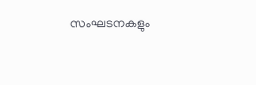സംഘടനകളും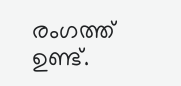രംഗത്ത് ഉണ്ട്.